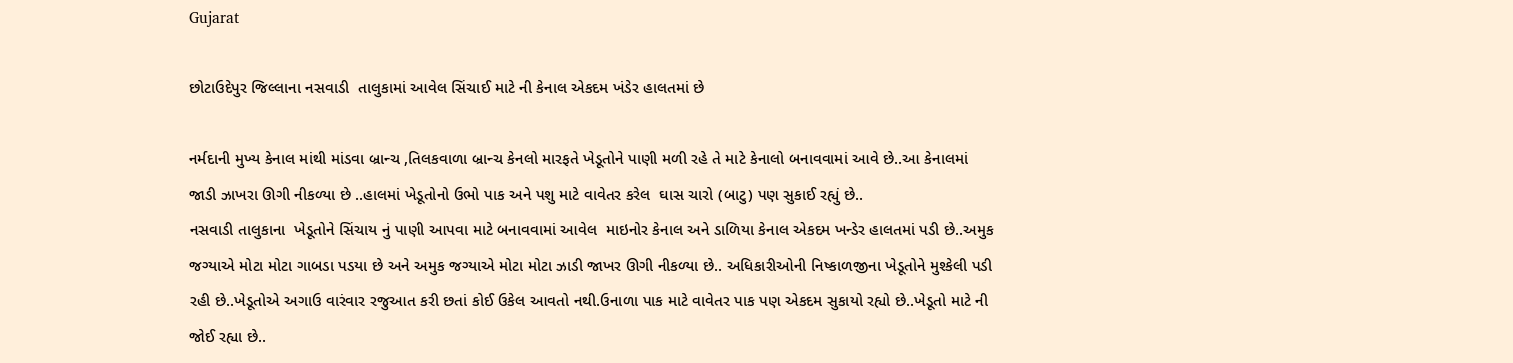Gujarat

છોટાઉદેપુર જિલ્લાના નસવાડી  તાલુકામાં આવેલ સિંચાઈ માટે ની કેનાલ એકદમ ખંડેર હાલતમાં છે

નર્મદાની મુખ્ય કેનાલ માંથી માંડવા બ્રાન્ચ ,તિલકવાળા બ્રાન્ચ કેનલો મારફતે ખેડૂતોને પાણી મળી રહે તે માટે કેનાલો બનાવવામાં આવે છે..આ કેનાલમાં જાડી ઝાખરા ઊગી નીકળ્યા છે ..હાલમાં ખેડૂતોનો ઉભો પાક અને પશુ માટે વાવેતર કરેલ  ઘાસ ચારો (બાટુ) પણ સુકાઈ રહ્યું છે..
નસવાડી તાલુકાના  ખેડૂતોને સિંચાય નું પાણી આપવા માટે બનાવવામાં આવેલ  માઇનોર કેનાલ અને ડાળિયા કેનાલ એકદમ ખન્ડેર હાલતમાં પડી છે..અમુક જગ્યાએ મોટા મોટા ગાબડા પડયા છે અને અમુક જગ્યાએ મોટા મોટા ઝાડી જાખર ઊગી નીકળ્યા છે.. અધિકારીઓની નિષ્કાળજીના ખેડૂતોને મુશ્કેલી પડી રહી છે..ખેડૂતોએ અગાઉ વારંવાર રજુઆત કરી છતાં કોઈ ઉકેલ આવતો નથી.ઉનાળા પાક માટે વાવેતર પાક પણ એકદમ સુકાયો રહ્યો છે..ખેડૂતો માટે ની જોઈ રહ્યા છે..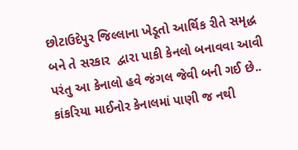છોટાઉદેપુર જિલ્લાના ખેડૂતો આર્થિક રીતે સમૃદ્ધ બને તે સરકાર  દ્વારા પાકી કેનલો બનાવવા આવી પરંતુ આ કેનાલો હવે જંગલ જેવી બની ગઈ છે.. કાંકરિયા માઈનોર કેનાલમાં પાણી જ નથી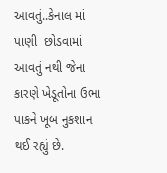આવતું..કેનાલ માં પાણી  છોડવામાં આવતું નથી જેના કારણે ખેડૂતોના ઉભા પાકને ખૂબ નુકશાન થઈ રહ્યું છે.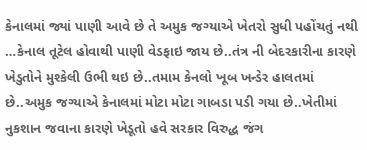કેનાલમાં જ્યાં પાણી આવે છે તે અમુક જગ્યાએ ખેતરો સુધી પહોંચતું નથી …કેનાલ તૂટેલ હોવાથી પાણી વેડફાઇ જાય છે..તંત્ર ની બેદરકારીના કારણે ખેડુતોને મુશ્કેલી ઉભી થઇ છે..તમામ કેનલો ખૂબ ખન્ડેર હાલતમાં છે..અમુક જગ્યાએ કેનાલમાં મોટા મોટા ગાબડા પડી ગયા છે..ખેતીમાં નુકશાન જવાના કારણે ખેડૂતો હવે સરકાર વિરુદ્ધ જંગ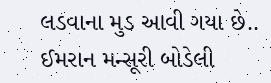લડવાના મુડ આવી ગયા છે..
ઈમરાન મન્સૂરી બોડેલી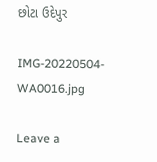છોટા ઉદેપુર

IMG-20220504-WA0016.jpg

Leave a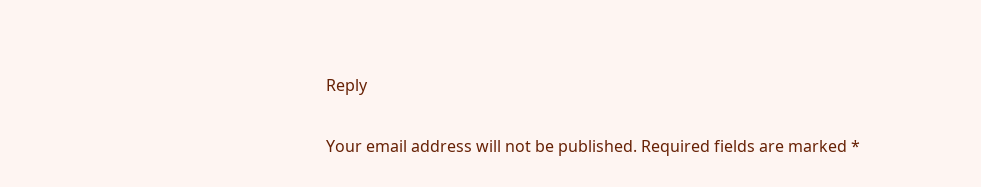Reply

Your email address will not be published. Required fields are marked *